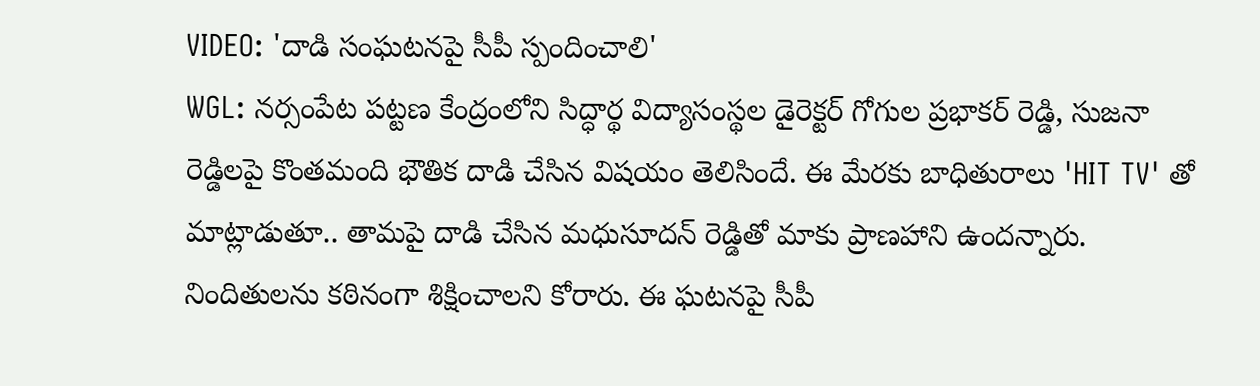VIDEO: 'దాడి సంఘటనపై సీపీ స్పందించాలి'
WGL: నర్సంపేట పట్టణ కేంద్రంలోని సిద్ధార్థ విద్యాసంస్థల డైరెక్టర్ గోగుల ప్రభాకర్ రెడ్డి, సుజనా రెడ్డిలపై కొంతమంది భౌతిక దాడి చేసిన విషయం తెలిసిందే. ఈ మేరకు బాధితురాలు 'HIT TV' తో మాట్లాడుతూ.. తామపై దాడి చేసిన మధుసూదన్ రెడ్డితో మాకు ప్రాణహాని ఉందన్నారు. నిందితులను కఠినంగా శిక్షించాలని కోరారు. ఈ ఘటనపై సీపీ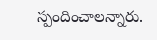స్పందించాలన్నారు.